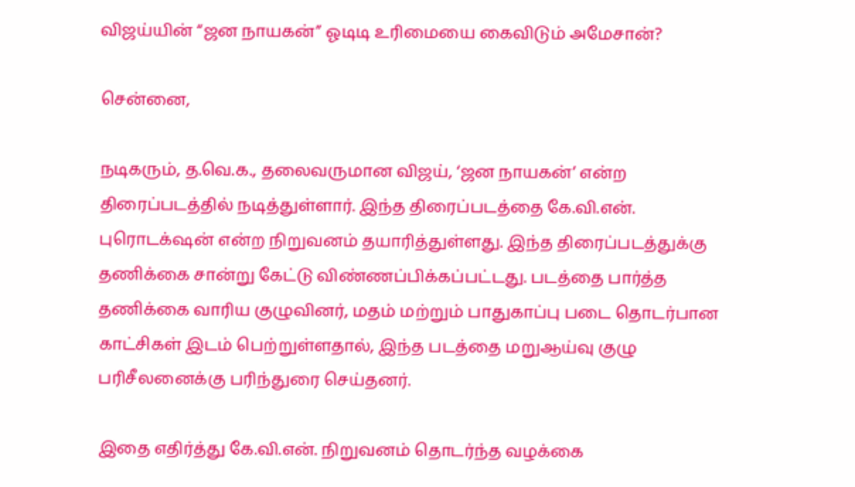விஜய்யின் “ஜன நாயகன்” ஓடிடி உரிமையை கைவிடும் அமேசான்?

சென்னை,

நடிகரும், த.வெ.க., தலைவருமான விஜய், ‘ஜன நாயகன்’ என்ற திரைப்படத்தில் நடித்துள்ளார். இந்த திரைப்படத்தை கே.வி.என். புரொடக்‌ஷன் என்ற நிறுவனம் தயாரித்துள்ளது. இந்த திரைப்படத்துக்கு தணிக்கை சான்று கேட்டு விண்ணப்பிக்கப்பட்டது. படத்தை பார்த்த தணிக்கை வாரிய குழுவினர், மதம் மற்றும் பாதுகாப்பு படை தொடர்பான காட்சிகள் இடம் பெற்றுள்ளதால், இந்த படத்தை மறுஆய்வு குழு பரிசீலனைக்கு பரிந்துரை செய்தனர்.

இதை எதிர்த்து கே.வி.என். நிறுவனம் தொடர்ந்த வழக்கை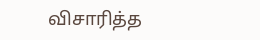விசாரித்த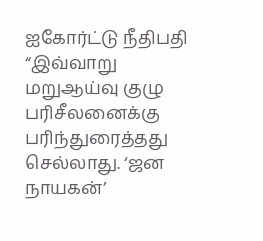ஐகோர்ட்டு நீதிபதி “இவ்வாறு மறுஆய்வு குழு பரிசீலனைக்கு பரிந்துரைத்தது செல்லாது. ‘ஜன நாயகன்’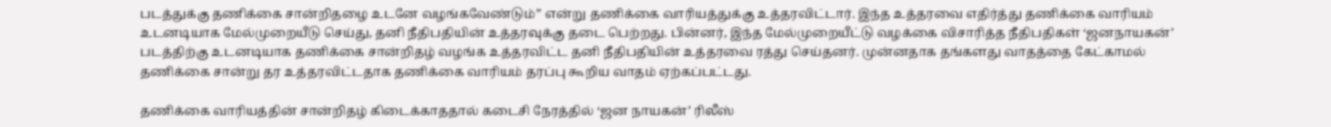படத்துக்கு தணிக்கை சான்றிதழை உடனே வழங்கவேண்டும்” என்று தணிக்கை வாரியத்துக்கு உத்தரவிட்டார். இந்த உத்தரவை எதிர்த்து தணிக்கை வாரியம் உடனடியாக மேல்முறையீடு செய்து, தனி நீதிபதியின் உத்தரவுக்கு தடை பெற்றது. பின்னர், இந்த மேல்முறையீட்டு வழக்கை விசாரித்த நீதிபதிகள் ‘ஜனநாயகன்’ படத்திற்கு உடனடியாக தணிக்கை சான்றிதழ் வழங்க உத்தரவிட்ட தனி நீதிபதியின் உத்தரவை ரத்து செய்தனர். முன்னதாக தங்களது வாதத்தை கேட்காமல் தணிக்கை சான்று தர உத்தரவிட்டதாக தணிக்கை வாரியம் தரப்பு கூறிய வாதம் ஏற்கப்பட்டது.

தணிக்கை வாரியத்தின் சான்றிதழ் கிடைக்காததால் கடைசி நேரத்தில் ‘ஜன நாயகன்’ ரிலீஸ்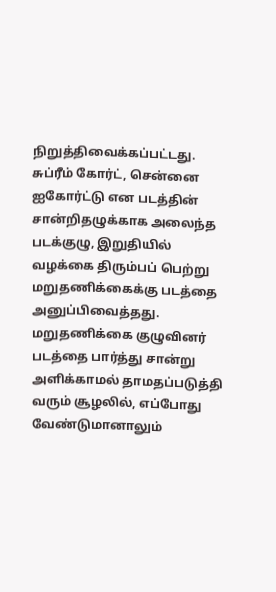நிறுத்திவைக்கப்பட்டது. சுப்ரீம் கோர்ட், சென்னை ஐகோர்ட்டு என படத்தின் சான்றிதழுக்காக அலைந்த படக்குழு, இறுதியில் வழக்கை திரும்பப் பெற்று மறுதணிக்கைக்கு படத்தை அனுப்பிவைத்தது. மறுதணிக்கை குழுவினர் படத்தை பார்த்து சான்று அளிக்காமல் தாமதப்படுத்தி வரும் சூழலில், எப்போது வேண்டுமானாலும்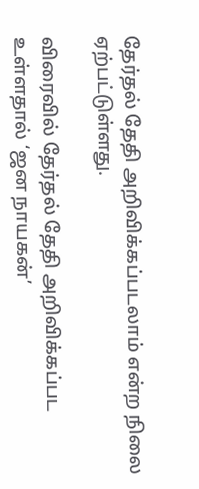தேர்தல் தேதி அறிவிக்கப்படலாம் என்ற நிலை ஏற்பட்டுள்ளது.

விரைவில் தேர்தல் தேதி அறிவிக்கப்பட உள்ளதால் ‘ஜன நாயகன்’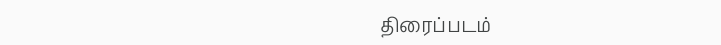திரைப்படம்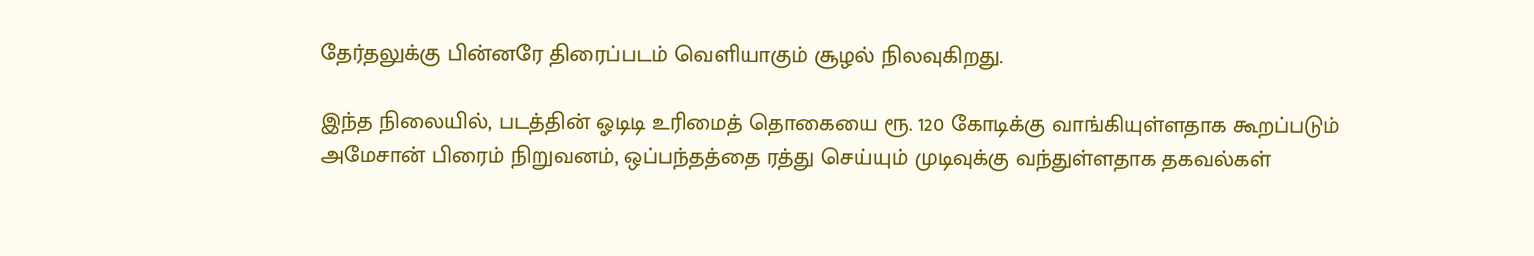தேர்தலுக்கு பின்னரே திரைப்படம் வெளியாகும் சூழல் நிலவுகிறது.

இந்த நிலையில், படத்தின் ஓடிடி உரிமைத் தொகையை ரூ. 120 கோடிக்கு வாங்கியுள்ளதாக கூறப்படும் அமேசான் பிரைம் நிறுவனம், ஒப்பந்தத்தை ரத்து செய்யும் முடிவுக்கு வந்துள்ளதாக தகவல்கள்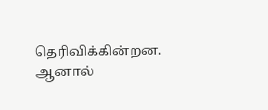தெரிவிக்கின்றன. ஆனால்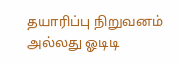தயாரிப்பு நிறுவனம் அல்லது ஓடிடி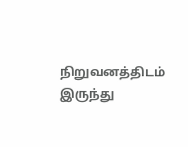நிறுவனத்திடம் இருந்து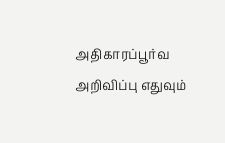அதிகாரப்பூர்வ அறிவிப்பு எதுவும்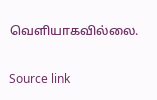வெளியாகவில்லை.

Source link